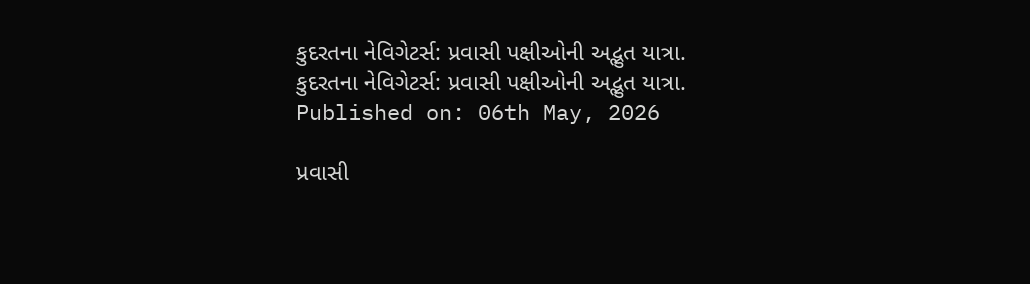કુદરતના નેવિગેટર્સ: પ્રવાસી પક્ષીઓની અદ્ભુત યાત્રા.
કુદરતના નેવિગેટર્સ: પ્રવાસી પક્ષીઓની અદ્ભુત યાત્રા.
Published on: 06th May, 2026

પ્રવાસી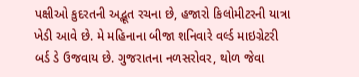પક્ષીઓ કુદરતની અદ્ભૂત રચના છે, હજારો કિલોમીટરની યાત્રા ખેડી આવે છે. મે મહિનાના બીજા શનિવારે વર્લ્ડ માઇગ્રેટરી બર્ડ ડે ઉજવાય છે. ગુજરાતના નળસરોવર, થોળ જેવા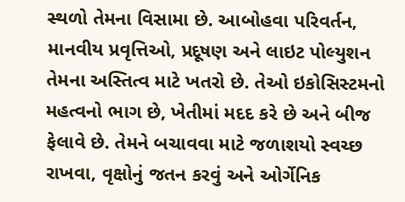સ્થળો તેમના વિસામા છે. આબોહવા પરિવર્તન, માનવીય પ્રવૃત્તિઓ, પ્રદૂષણ અને લાઇટ પોલ્યુશન તેમના અસ્તિત્વ માટે ખતરો છે. તેઓ ઇકોસિસ્ટમનો મહત્વનો ભાગ છે, ખેતીમાં મદદ કરે છે અને બીજ ફેલાવે છે. તેમને બચાવવા માટે જળાશયો સ્વચ્છ રાખવા, વૃક્ષોનું જતન કરવું અને ઓર્ગેનિક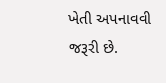ખેતી અપનાવવી જરૂરી છે.